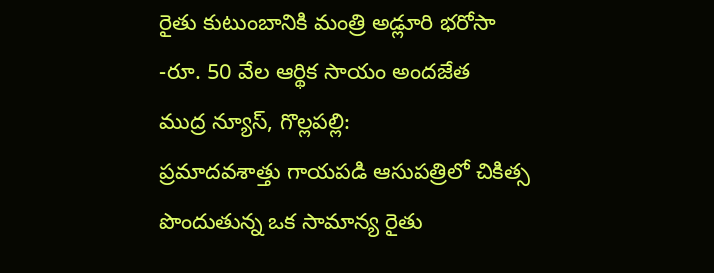రైతు కుటుంబానికి మంత్రి అడ్లూరి భరోసా
-రూ. 50 వేల ఆర్థిక సాయం అందజేత
ముద్ర న్యూస్, గొల్లపల్లి:
ప్రమాదవశాత్తు గాయపడి ఆసుపత్రిలో చికిత్స పొందుతున్న ఒక సామాన్య రైతు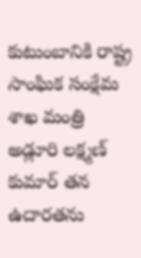కుటుంబానికి రాష్ట్ర సాంఘిక సంక్షేమ శాఖ మంత్రి అడ్లూరి లక్ష్మణ్ కుమార్ తన ఉదారతను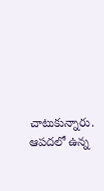చాటుకున్నారు. ఆపదలో ఉన్న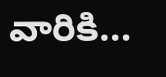వారికి…